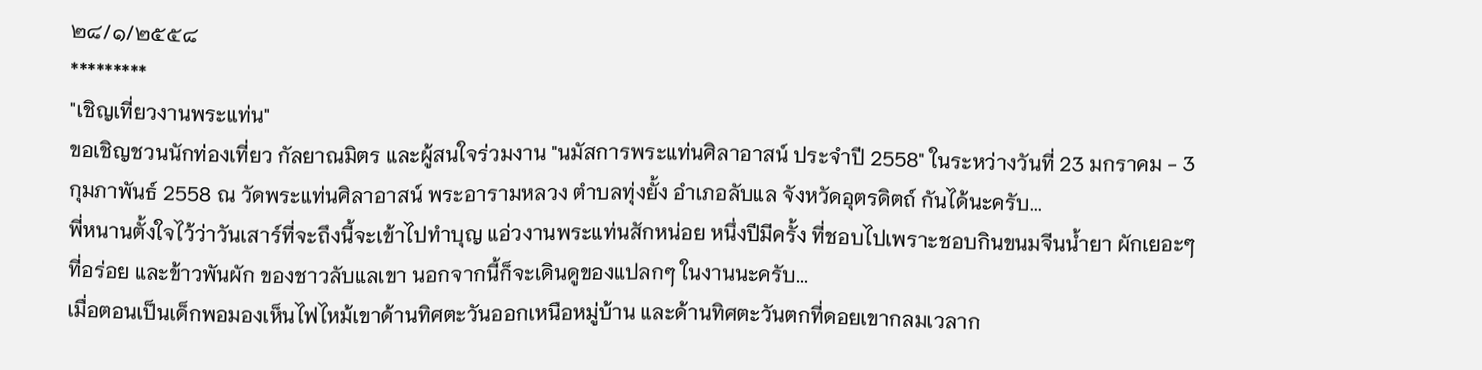๒๘/๑/๒๕๕๘
*********
"เชิญเที่ยวงานพระแท่น"
ขอเชิญชวนนักท่องเที่ยว กัลยาณมิตร และผู้สนใจร่วมงาน "นมัสการพระแท่นศิลาอาสน์ ประจำปี 2558" ในระหว่างวันที่ 23 มกราคม - 3 กุมภาพันธ์ 2558 ณ วัดพระแท่นศิลาอาสน์ พระอารามหลวง ตำบลทุ่งยั้ง อำเภอลับแล จังหวัดอุตรดิตถ์ กันได้นะครับ...
พี่หนานตั้งใจไว้ว่าวันเสาร์ที่จะถึงนี้จะเข้าไปทำบุญ แอ่วงานพระแท่นสักหน่อย หนึ่งปีมีครั้ง ที่ชอบไปเพราะชอบกินขนมจีนน้ำยา ผักเยอะๆ ที่อร่อย และข้าวพันผัก ของชาวลับแลเขา นอกจากนี้ก็จะเดินดูของแปลกๆ ในงานนะครับ...
เมื่อตอนเป็นเด็กพอมองเห็นไฟไหม้เขาด้านทิศตะวันออกเหนือหมู่บ้าน และด้านทิศตะวันตกที่ดอยเขากลมเวลาก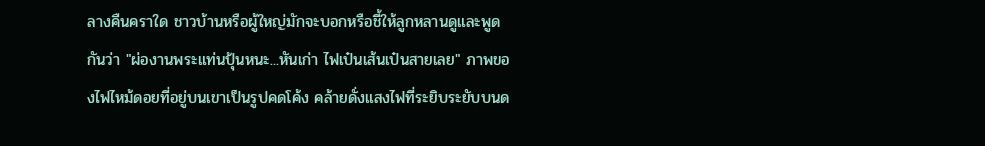ลางคืนคราใด ชาวบ้านหรือผู้ใหญ่มักจะบอกหรือชี้ให้ลูกหลานดูและพูดกันว่า "ผ่องานพระแท่นปุ้นหนะ...หันเก่า ไฟเป๋นเส้นเป๋นสายเลย" ภาพของไฟไหม้ดอยที่อยู่บนเขาเป็นรูปคดโค้ง คล้ายดั่งแสงไฟที่ระยิบระยับบนด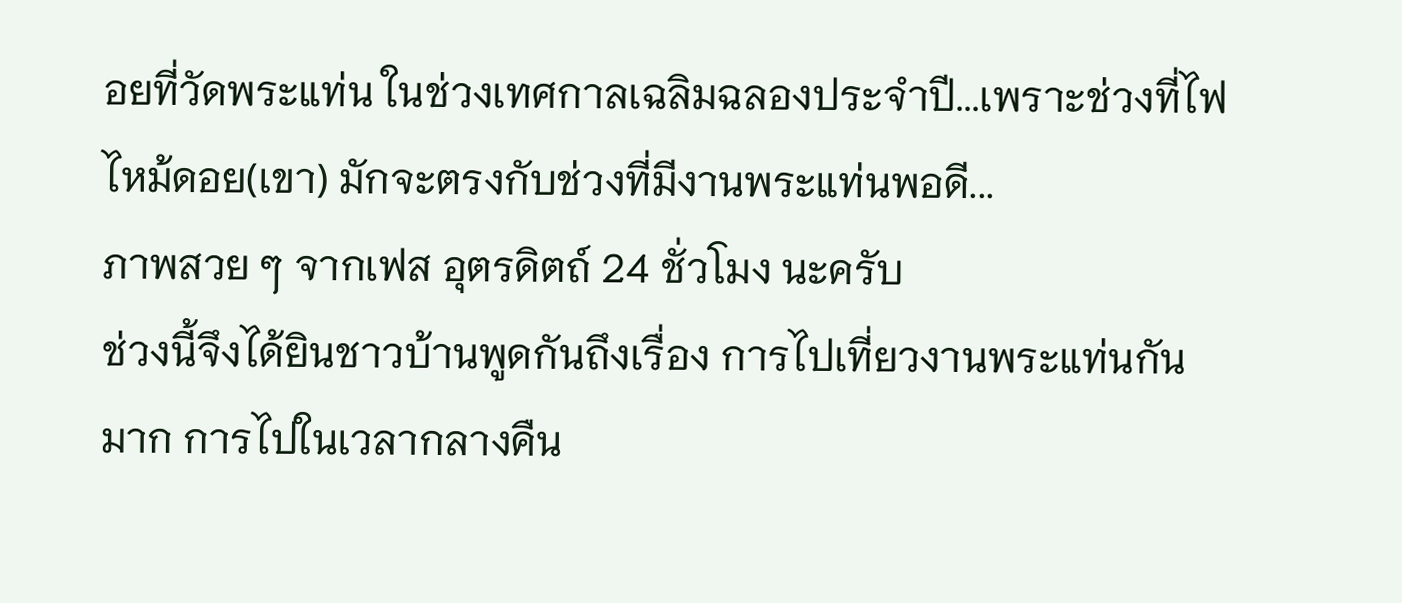อยที่วัดพระแท่น ในช่วงเทศกาลเฉลิมฉลองประจำปี...เพราะช่วงที่ไฟไหม้ดอย(เขา) มักจะตรงกับช่วงที่มีงานพระแท่นพอดี...
ภาพสวย ๆ จากเฟส อุตรดิตถ์ 24 ชั่วโมง นะครับ
ช่วงนี้จึงได้ยินชาวบ้านพูดกันถึงเรื่อง การไปเที่ยวงานพระแท่นกันมาก การไปในเวลากลางคืน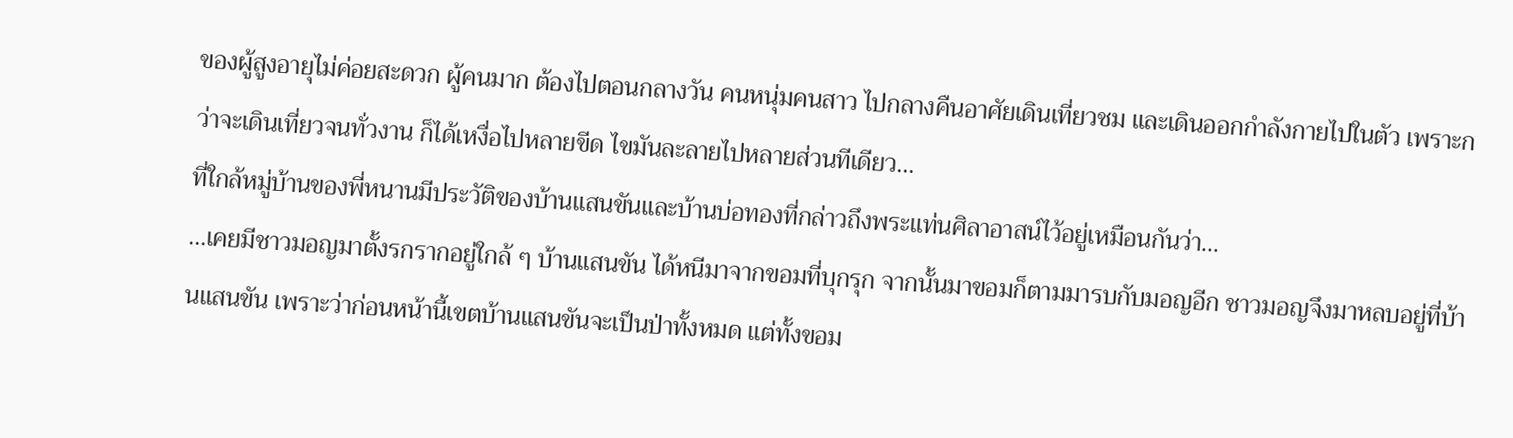ของผู้สูงอายุไม่ค่อยสะดวก ผู้คนมาก ต้องไปตอนกลางวัน คนหนุ่มคนสาว ไปกลางคืนอาศัยเดินเที่ยวชม และเดินออกกำลังกายไปในตัว เพราะกว่าจะเดินเที่ยวจนทั่วงาน ก็ได้เหงื่อไปหลายขีด ไขมันละลายไปหลายส่วนทีเดียว...
ที่ใกล้หมู่บ้านของพี่หนานมีประวัติของบ้านแสนขันและบ้านบ่อทองที่กล่าวถึงพระแท่นศิลาอาสน์ไว้อยู่เหมือนกันว่า...
...เคยมีชาวมอญมาตั้งรกรากอยู่ใกล้ ๆ บ้านแสนขัน ได้หนีมาจากขอมที่บุกรุก จากนั้นมาขอมก็ตามมารบกับมอญอีก ชาวมอญจึงมาหลบอยู่ที่บ้านแสนขัน เพราะว่าก่อนหน้านี้เขตบ้านแสนขันจะเป็นป่าทั้งหมด แต่ทั้งขอม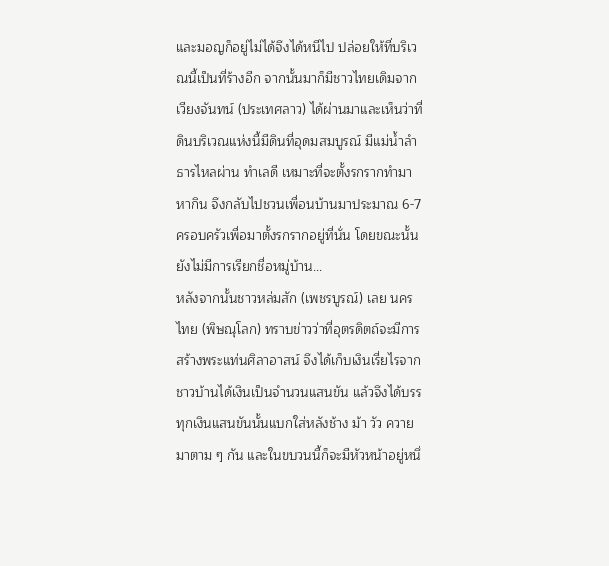และมอญก็อยู่ไม่ได้จึงได้หนีไป ปล่อยให้ที่บริเวณนี้เป็นที่ร้างอีก จากนั้นมาก็มีชาวไทยเดิมจากเวียงจันทน์ (ประเทศลาว) ได้ผ่านมาและเห็นว่าที่ดินบริเวณแห่งนี้มีดินที่อุดมสมบูรณ์ มีแม่น้ำลำธารไหลผ่าน ทำเลดี เหมาะที่จะตั้งรกรากทำมาหากิน จึงกลับไปชวนเพื่อนบ้านมาประมาณ 6-7 ครอบครัวเพื่อมาตั้งรกรากอยู่ที่นั่น โดยขณะนั้นยังไม่มีการเรียกชื่อหมู่บ้าน...
หลังจากนั้นชาวหล่มสัก (เพชรบูรณ์) เลย นครไทย (พิษณุโลก) ทราบข่าวว่าที่อุตรดิตถ์จะมีการสร้างพระแท่นศิลาอาสน์ จึงได้เก็บเงินเรี่ยไรจากชาวบ้านได้เงินเป็นจำนวนแสนขัน แล้วจึงได้บรรทุกเงินแสนขันนั้นแบกใส่หลังช้าง ม้า วัว ควายมาตาม ๆ กัน และในขบวนนี้ก็จะมีหัวหน้าอยู่หนึ่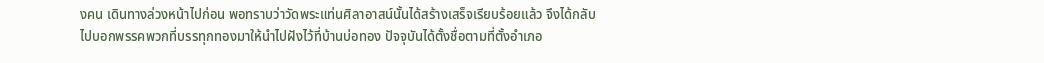งคน เดินทางล่วงหน้าไปก่อน พอทราบว่าวัดพระแท่นศิลาอาสน์นั้นได้สร้างเสร็จเรียบร้อยแล้ว จึงได้กลับไปบอกพรรคพวกที่บรรทุกทองมาให้นำไปฝังไว้ที่บ้านบ่อทอง ปัจจุบันได้ตั้งชื่อตามที่ตั้งอำเภอ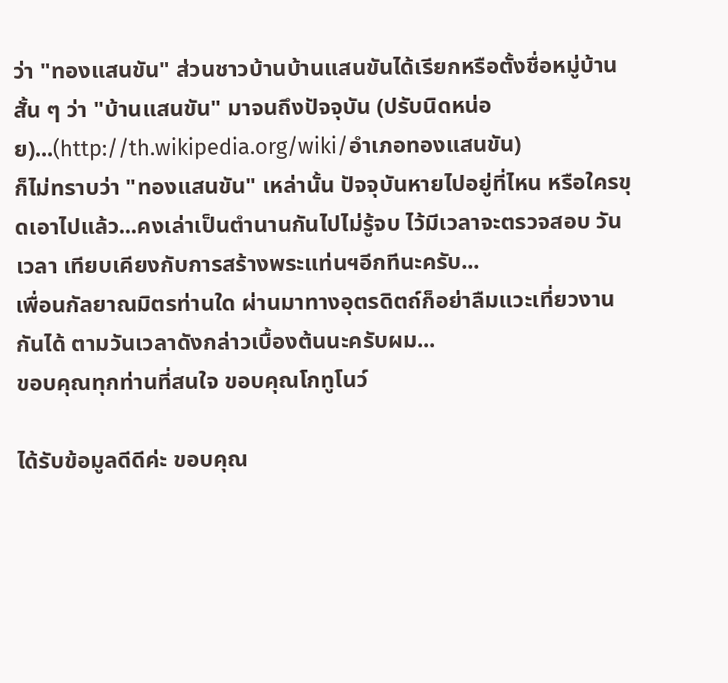ว่า "ทองแสนขัน" ส่วนชาวบ้านบ้านแสนขันได้เรียกหรือตั้งชื่อหมู่บ้านสั้น ๆ ว่า "บ้านแสนขัน" มาจนถึงปัจจุบัน (ปรับนิดหน่อย)...(http://th.wikipedia.org/wiki/อำเภอทองแสนขัน)
ก็ไม่ทราบว่า "ทองแสนขัน" เหล่านั้น ปัจจุบันหายไปอยู่ที่ไหน หรือใครขุดเอาไปแล้ว...คงเล่าเป็นตำนานกันไปไม่รู้จบ ไว้มีเวลาจะตรวจสอบ วันเวลา เทียบเคียงกับการสร้างพระแท่นฯอีกทีนะครับ...
เพื่อนกัลยาณมิตรท่านใด ผ่านมาทางอุตรดิตถ์ก็อย่าลืมแวะเที่ยวงานกันได้ ตามวันเวลาดังกล่าวเบื้องต้นนะครับผม...
ขอบคุณทุกท่านที่สนใจ ขอบคุณโกทูโนว์

ได้รับข้อมูลดีดีค่ะ ขอบคุณ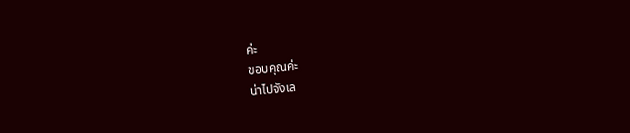ค่ะ
ขอบคุณค่ะ
น่าไปจังเล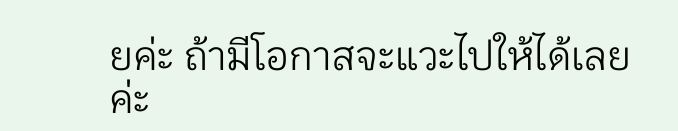ยค่ะ ถ้ามีโอกาสจะแวะไปให้ได้เลยค่ะ